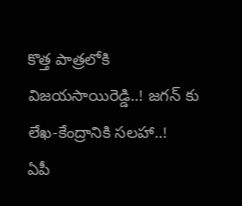కొత్త పాత్రలోకి విజయసాయిరెడ్డి..! జగన్ కు లేఖ-కేంద్రానికి సలహా..!
ఏపీ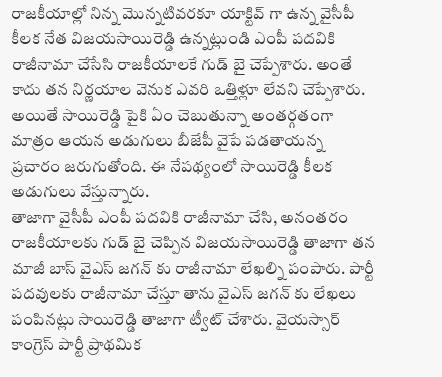రాజకీయాల్లో నిన్న మొన్నటివరకూ యాక్టివ్ గా ఉన్న వైసీపీ కీలక నేత విజయసాయిరెడ్డి ఉన్నట్లుండి ఎంపీ పదవికి రాజీనామా చేసేసి రాజకీయాలకే గుడ్ బై చెప్పేశారు. అంతే కాదు తన నిర్ణయాల వెనుక ఎవరి ఒత్తిళ్లూ లేవని చెప్పేశారు. అయితే సాయిరెడ్డి పైకి ఏం చెబుతున్నా అంతర్గతంగా మాత్రం ఆయన అడుగులు బీజేపీ వైపే పడతాయన్న ప్రచారం జరుగుతోంది. ఈ నేపథ్యంలో సాయిరెడ్డి కీలక అడుగులు వేస్తున్నారు.
తాజాగా వైసీపీ ఎంపీ పదవికి రాజీనామా చేసి, అనంతరం రాజకీయాలకు గుడ్ బై చెప్పిన విజయసాయిరెడ్డి తాజాగా తన మాజీ బాస్ వైఎస్ జగన్ కు రాజీనామా లేఖల్ని పంపారు. పార్టీ పదవులకు రాజీనామా చేస్తూ తాను వైఎస్ జగన్ కు లేఖలు పంపినట్లు సాయిరెడ్డి తాజాగా ట్వీట్ చేశారు. వైయస్సార్ కాంగ్రెస్ పార్టీ ప్రాథమిక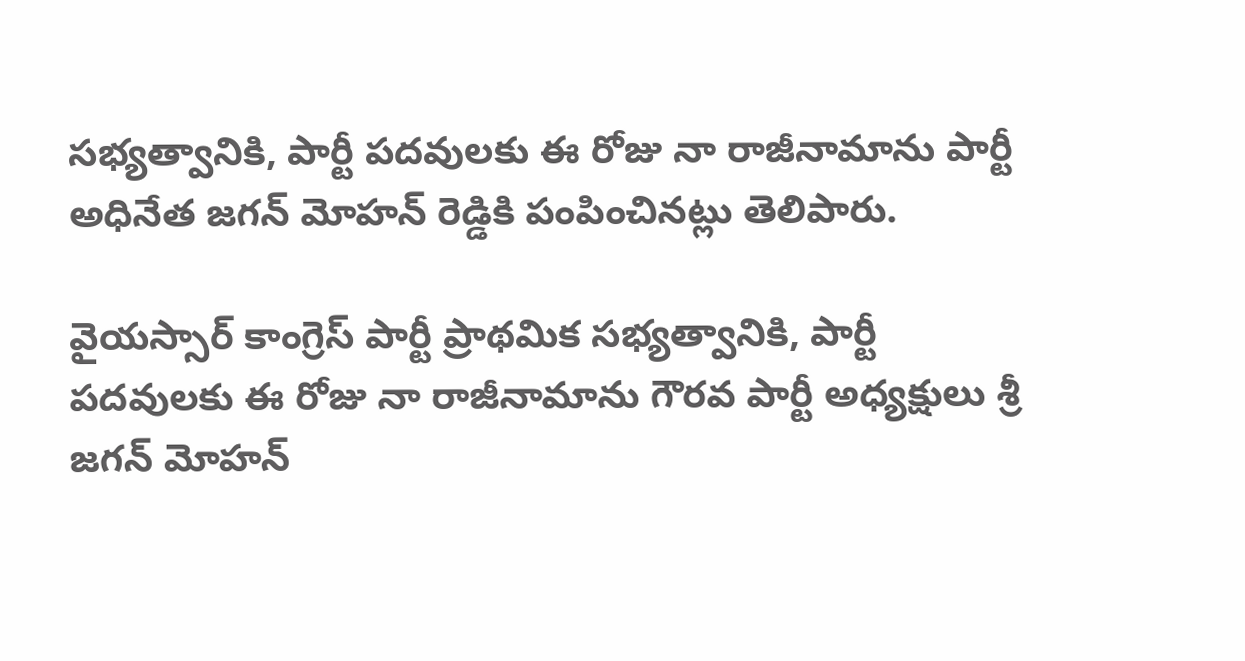సభ్యత్వానికి, పార్టీ పదవులకు ఈ రోజు నా రాజీనామాను పార్టీ అధినేత జగన్ మోహన్ రెడ్డికి పంపించినట్లు తెలిపారు.

వైయస్సార్ కాంగ్రెస్ పార్టీ ప్రాథమిక సభ్యత్వానికి, పార్టీ పదవులకు ఈ రోజు నా రాజీనామాను గౌరవ పార్టీ అధ్యక్షులు శ్రీ జగన్ మోహన్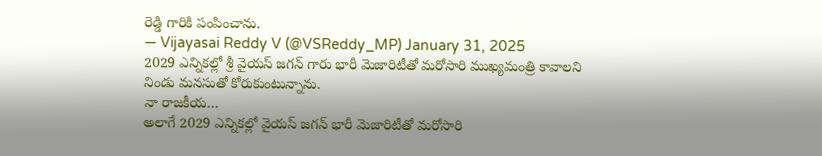రెడ్డి గారికి పంపించాను.
— Vijayasai Reddy V (@VSReddy_MP) January 31, 2025
2029 ఎన్నికల్లో శ్రీ వైయస్ జగన్ గారు భారీ మెజారిటీతో మరోసారి ముఖ్యమంత్రి కావాలని నిండు మనసుతో కోరుకుంటున్నాను.
నా రాజకీయ…
అలాగే 2029 ఎన్నికల్లో వైయస్ జగన్ భారీ మెజారిటీతో మరోసారి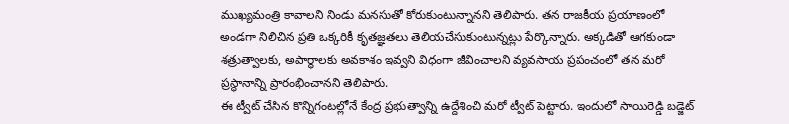ముఖ్యమంత్రి కావాలని నిండు మనసుతో కోరుకుంటున్నానని తెలిపారు. తన రాజకీయ ప్రయాణంలో అండగా నిలిచిన ప్రతి ఒక్కరికీ కృతజ్ఞతలు తెలియచేసుకుంటున్నట్లు పేర్కొన్నారు. అక్కడితో ఆగకుండా శత్రుత్వాలకు, అపార్థాలకు అవకాశం ఇవ్వని విధంగా జీవించాలని వ్యవసాయ ప్రపంచంలో తన మరో ప్రస్థానాన్ని ప్రారంభించానని తెలిపారు.
ఈ ట్వీట్ చేసిన కొన్నిగంటల్లోనే కేంద్ర ప్రభుత్వాన్ని ఉద్దేశించి మరో ట్వీట్ పెట్టారు. ఇందులో సాయిరెడ్డి బడ్జెట్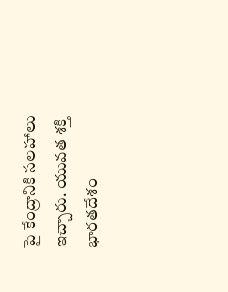పై కేంద్రానికి సలహాలు ఇచ్చారు. యువత శక్తి భారతదేశం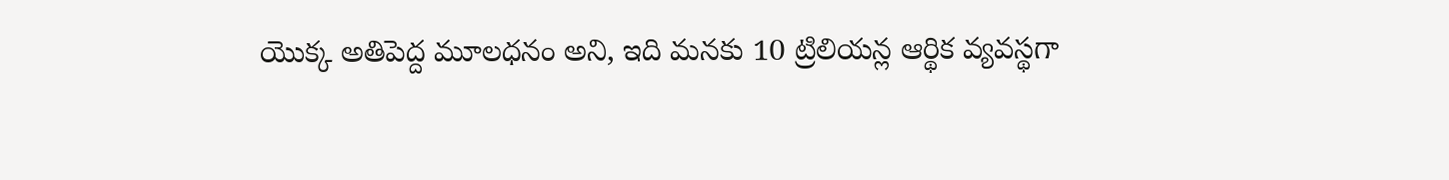యొక్క అతిపెద్ద మూలధనం అని, ఇది మనకు 10 ట్రిలియన్ల ఆర్థిక వ్యవస్థగా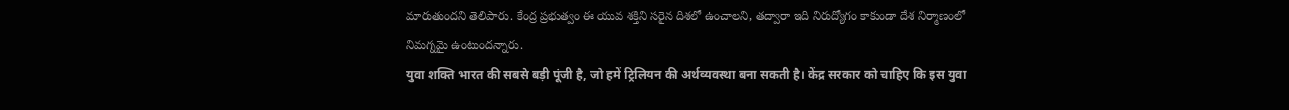మారుతుందని తెలిపారు. కేంద్ర ప్రభుత్వం ఈ యువ శక్తిని సరైన దిశలో ఉంచాలని, తద్వారా ఇది నిరుద్యోగం కాకుండా దేశ నిర్మాణంలో నిమగ్నమై ఉంటుందన్నారు.
युवा शक्ति भारत की सबसे बड़ी पूंजी है, जो हमें ट्रिलियन की अर्थव्यवस्था बना सकती है। केंद्र सरकार को चाहिए कि इस युवा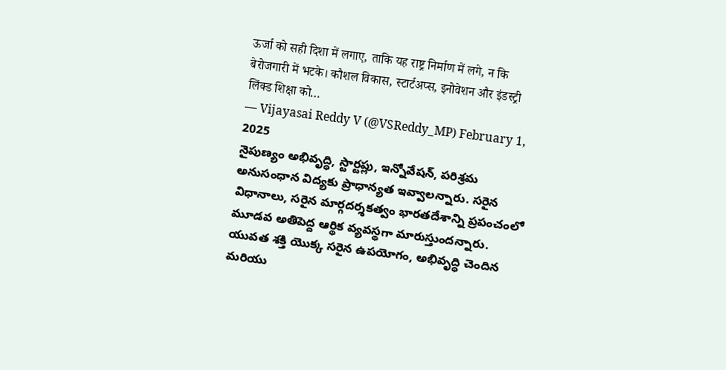ऊर्जा को सही दिशा में लगाए, ताकि यह राष्ट्र निर्माण में लगे, न कि बेरोजगारी में भटके। कौशल विकास, स्टार्टअप्स, इनोवेशन और इंडस्ट्री लिंक्ड शिक्षा को…
— Vijayasai Reddy V (@VSReddy_MP) February 1, 2025
నైపుణ్యం అభివృద్ధి, స్టార్టప్లు, ఇన్నోవేషన్, పరిశ్రమ అనుసంధాన విద్యకు ప్రాధాన్యత ఇవ్వాలన్నారు. సరైన విధానాలు, సరైన మార్గదర్శకత్వం భారతదేశాన్ని ప్రపంచంలో మూడవ అతిపెద్ద ఆర్థిక వ్యవస్థగా మారుస్తుందన్నారు. యువత శక్తి యొక్క సరైన ఉపయోగం, అభివృద్ధి చెందిన మరియు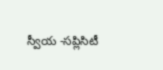స్వీయ -సప్లిసిటీ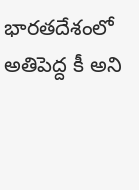భారతదేశంలో అతిపెద్ద కీ అని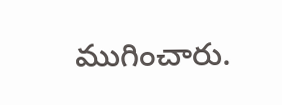ముగించారు.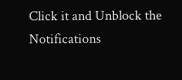Click it and Unblock the Notifications